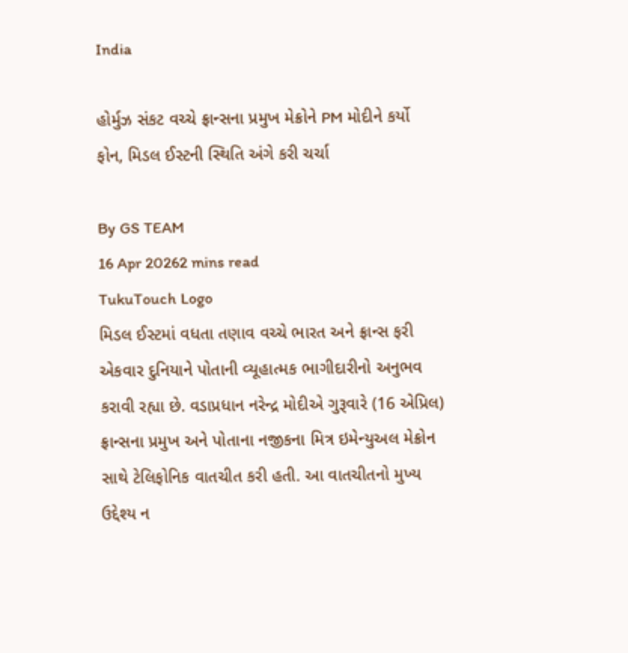India

હોર્મુઝ સંકટ વચ્ચે ફ્રાન્સના પ્રમુખ મેક્રોને PM મોદીને કર્યો ફોન, મિડલ ઈસ્ટની સ્થિતિ અંગે કરી ચર્ચા

By GS TEAM
16 Apr 20262 mins read
TukuTouch Logo
મિડલ ઈસ્ટમાં વધતા તણાવ વચ્ચે ભારત અને ફ્રાન્સ ફરી એકવાર દુનિયાને પોતાની વ્યૂહાત્મક ભાગીદારીનો અનુભવ કરાવી રહ્યા છે. વડાપ્રધાન નરેન્દ્ર મોદીએ ગુરૂવારે (16 એપ્રિલ) ફ્રાન્સના પ્રમુખ અને પોતાના નજીકના મિત્ર ઇમેન્યુઅલ મેક્રોન સાથે ટેલિફોનિક વાતચીત કરી હતી. આ વાતચીતનો મુખ્ય ઉદ્દેશ્ય ન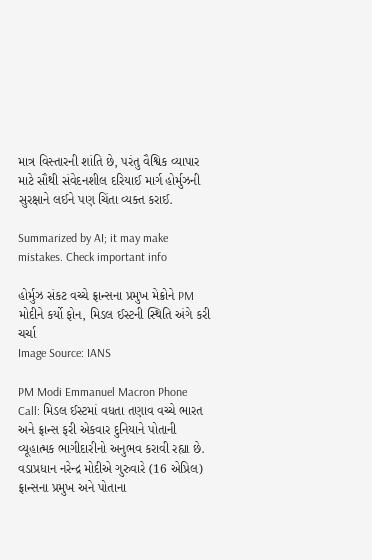માત્ર વિસ્તારની શાંતિ છે, પરંતુ વૈશ્વિક વ્યાપાર માટે સૌથી સંવેદનશીલ દરિયાઈ માર્ગ હોર્મુઝની સુરક્ષાને લઈને પણ ચિંતા વ્યક્ત કરાઈ.

Summarized by AI; it may make mistakes. Check important info

હોર્મુઝ સંકટ વચ્ચે ફ્રાન્સના પ્રમુખ મેક્રોને PM મોદીને કર્યો ફોન, મિડલ ઈસ્ટની સ્થિતિ અંગે કરી ચર્ચા
Image Source: IANS

PM Modi Emmanuel Macron Phone Call: મિડલ ઈસ્ટમાં વધતા તણાવ વચ્ચે ભારત અને ફ્રાન્સ ફરી એકવાર દુનિયાને પોતાની વ્યૂહાત્મક ભાગીદારીનો અનુભવ કરાવી રહ્યા છે. વડાપ્રધાન નરેન્દ્ર મોદીએ ગુરુવારે (16 એપ્રિલ) ફ્રાન્સના પ્રમુખ અને પોતાના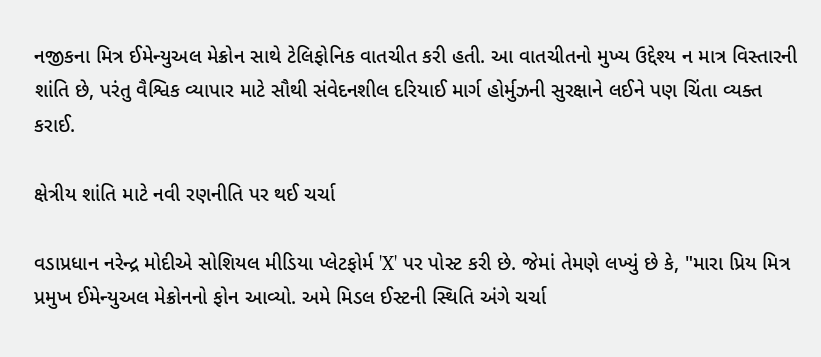નજીકના મિત્ર ઈમેન્યુઅલ મેક્રોન સાથે ટેલિફોનિક વાતચીત કરી હતી. આ વાતચીતનો મુખ્ય ઉદ્દેશ્ય ન માત્ર વિસ્તારની શાંતિ છે, પરંતુ વૈશ્વિક વ્યાપાર માટે સૌથી સંવેદનશીલ દરિયાઈ માર્ગ હોર્મુઝની સુરક્ષાને લઈને પણ ચિંતા વ્યક્ત કરાઈ.

ક્ષેત્રીય શાંતિ માટે નવી રણનીતિ પર થઈ ચર્ચા

વડાપ્રધાન નરેન્દ્ર મોદીએ સોશિયલ મીડિયા પ્લેટફોર્મ 'X' પર પોસ્ટ કરી છે. જેમાં તેમણે લખ્યું છે કે, "મારા પ્રિય મિત્ર પ્રમુખ ઈમેન્યુઅલ મેક્રોનનો ફોન આવ્યો. અમે મિડલ ઈસ્ટની સ્થિતિ અંગે ચર્ચા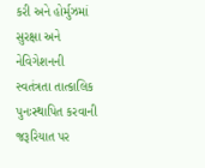કરી અને હોર્મુઝમાં સુરક્ષા અને નેવિગેશનની સ્વતંત્રતા તાત્કાલિક પુનઃસ્થાપિત કરવાની જરૂરિયાત પર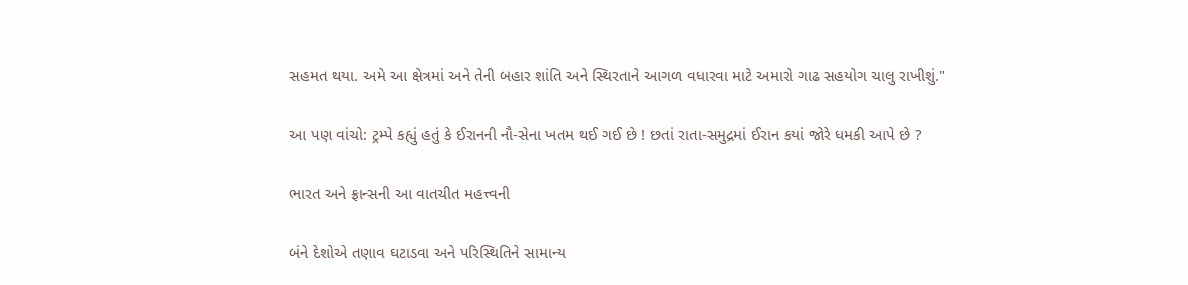સહમત થયા. અમે આ ક્ષેત્રમાં અને તેની બહાર શાંતિ અને સ્થિરતાને આગળ વધારવા માટે અમારો ગાઢ સહયોગ ચાલુ રાખીશું."

આ પણ વાંચો: ટ્રમ્પે કહ્યું હતું કે ઈરાનની નૌ-સેના ખતમ થઈ ગઈ છે ! છતાં રાતા-સમુદ્રમાં ઈરાન કયાં જોરે ધમકી આપે છે ?

ભારત અને ફ્રાન્સની આ વાતચીત મહત્ત્વની

બંને દેશોએ તણાવ ઘટાડવા અને પરિસ્થિતિને સામાન્ય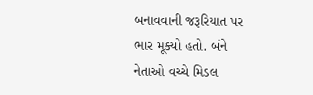બનાવવાની જરૂરિયાત પર ભાર મૂક્યો હતો. બંને નેતાઓ વચ્ચે મિડલ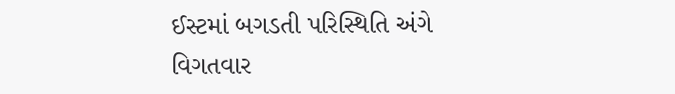ઈસ્ટમાં બગડતી પરિસ્થિતિ અંગે વિગતવાર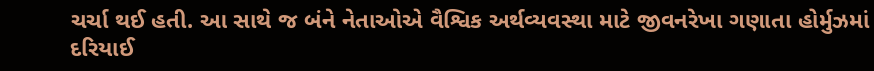ચર્ચા થઈ હતી. આ સાથે જ બંને નેતાઓએ વૈશ્વિક અર્થવ્યવસ્થા માટે જીવનરેખા ગણાતા હોર્મુઝમાં દરિયાઈ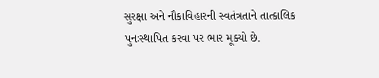સુરક્ષા અને નૌકાવિહારની સ્વતંત્રતાને તાત્કાલિક પુનઃસ્થાપિત કરવા પર ભાર મૂક્યો છે.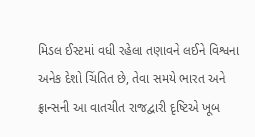મિડલ ઈસ્ટમાં વધી રહેલા તણાવને લઈને વિશ્વના અનેક દેશો ચિંતિત છે, તેવા સમયે ભારત અને ફ્રાન્સની આ વાતચીત રાજદ્વારી દૃષ્ટિએ ખૂબ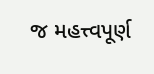જ મહત્ત્વપૂર્ણ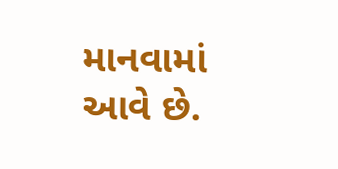માનવામાં આવે છે.